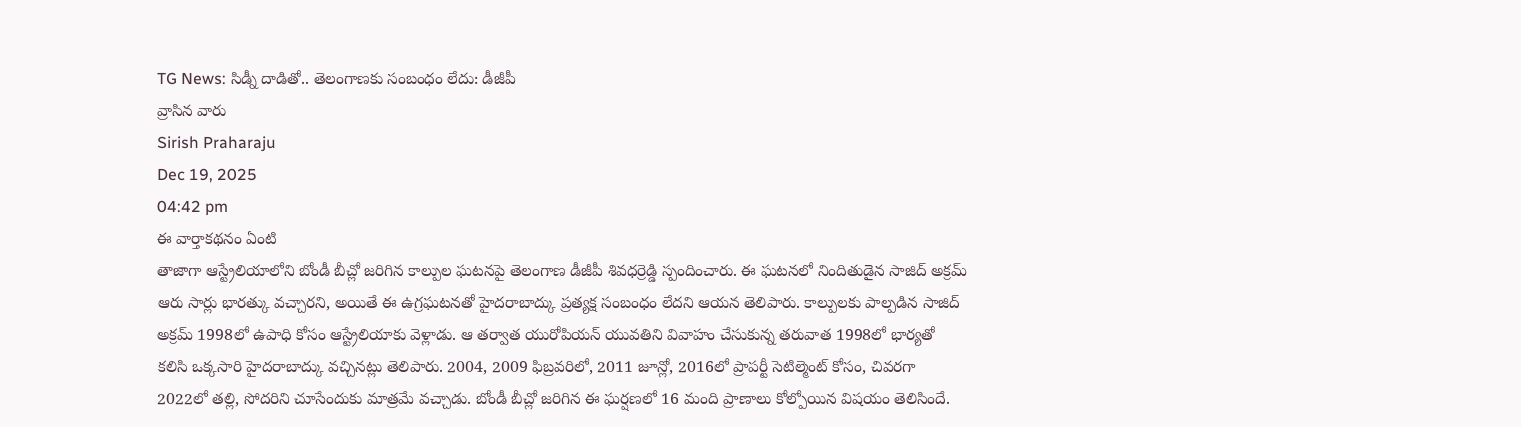TG News: సిడ్నీ దాడితో.. తెలంగాణకు సంబంధం లేదు: డీజీపీ
వ్రాసిన వారు
Sirish Praharaju
Dec 19, 2025
04:42 pm
ఈ వార్తాకథనం ఏంటి
తాజాగా ఆస్ట్రేలియాలోని బోండీ బీచ్లో జరిగిన కాల్పుల ఘటనపై తెలంగాణ డీజీపీ శివధర్రెడ్డి స్పందించారు. ఈ ఘటనలో నిందితుడైన సాజిద్ అక్రమ్ ఆరు సార్లు భారత్కు వచ్చారని, అయితే ఈ ఉగ్రఘటనతో హైదరాబాద్కు ప్రత్యక్ష సంబంధం లేదని ఆయన తెలిపారు. కాల్పులకు పాల్పడిన సాజిద్ అక్రమ్ 1998లో ఉపాధి కోసం ఆస్ట్రేలియాకు వెళ్లాడు. ఆ తర్వాత యురోపియన్ యువతిని వివాహం చేసుకున్న తరువాత 1998లో భార్యతో కలిసి ఒక్కసారి హైదరాబాద్కు వచ్చినట్లు తెలిపారు. 2004, 2009 ఫిబ్రవరిలో, 2011 జూన్లో, 2016లో ప్రాపర్టీ సెటిల్మెంట్ కోసం, చివరగా 2022లో తల్లి, సోదరిని చూసేందుకు మాత్రమే వచ్చాడు. బోండీ బీచ్లో జరిగిన ఈ ఘర్షణలో 16 మంది ప్రాణాలు కోల్పోయిన విషయం తెలిసిందే.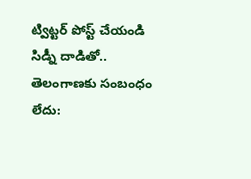ట్విట్టర్ పోస్ట్ చేయండి
సిడ్నీ దాడితో.. తెలంగాణకు సంబంధం లేదు: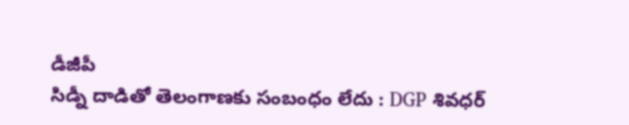డీజీపీ
సిడ్నీ దాడితో తెలంగాణకు సంబంధం లేదు : DGP శివధర్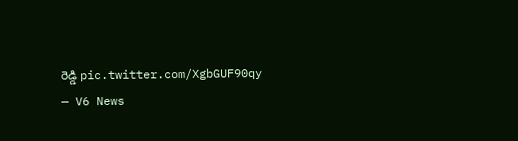రెడ్డి pic.twitter.com/XgbGUF90qy
— V6 News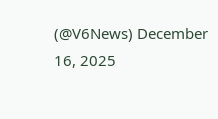(@V6News) December 16, 2025